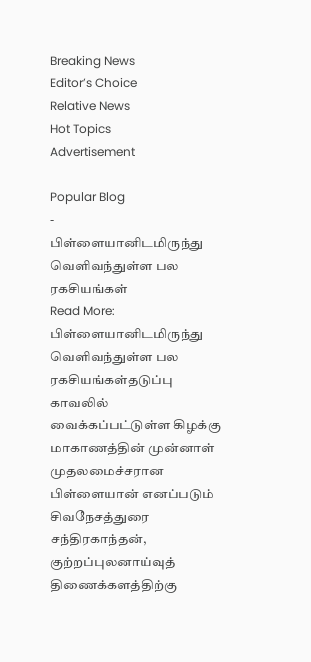Breaking News
Editor’s Choice
Relative News
Hot Topics
Advertisement

Popular Blog
-
பிள்ளையானிடமிருந்து வெளிவந்துள்ள பல ரகசியங்கள்
Read More: பிள்ளையானிடமிருந்து வெளிவந்துள்ள பல ரகசியங்கள்தடுப்பு காவலில் வைக்கப்பட்டுள்ள கிழக்கு மாகாணத்தின் முன்னாள் முதலமைச்சரான பிள்ளையான் எனப்படும் சிவநேசத்துரை சந்திரகாந்தன், குற்றப்புலனாய்வுத் திணைக்களத்திற்கு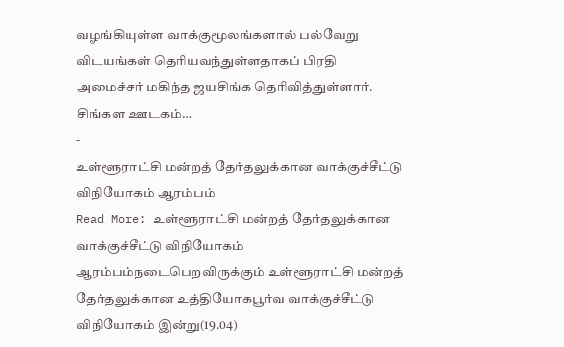வழங்கியுள்ள வாக்குமூலங்களால் பல்வேறு விடயங்கள் தெரியவந்துள்ளதாகப் பிரதி அமைச்சர் மகிந்த ஜயசிங்க தெரிவித்துள்ளார். சிங்கள ஊடகம்…
-
உள்ளூராட்சி மன்றத் தேர்தலுக்கான வாக்குச்சீட்டு விநியோகம் ஆரம்பம்
Read More: உள்ளூராட்சி மன்றத் தேர்தலுக்கான வாக்குச்சீட்டு விநியோகம் ஆரம்பம்நடைபெறவிருக்கும் உள்ளூராட்சி மன்றத் தேர்தலுக்கான உத்தியோகபூர்வ வாக்குச்சீட்டு விநியோகம் இன்று(19.04)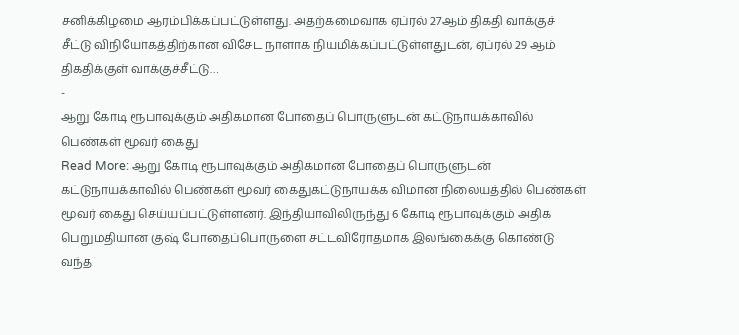சனிக்கிழமை ஆரம்பிக்கப்பட்டுள்ளது. அதற்கமைவாக ஏப்ரல் 27ஆம் திகதி வாக்குச் சீட்டு விநியோகத்திற்கான விசேட நாளாக நியமிக்கப்பட்டுள்ளதுடன், ஏப்ரல் 29 ஆம் திகதிக்குள் வாக்குச்சீட்டு…
-
ஆறு கோடி ரூபாவுக்கும் அதிகமான போதைப் பொருளுடன் கட்டுநாயக்காவில் பெண்கள் மூவர் கைது
Read More: ஆறு கோடி ரூபாவுக்கும் அதிகமான போதைப் பொருளுடன் கட்டுநாயக்காவில் பெண்கள் மூவர் கைதுகட்டுநாயக்க விமான நிலையத்தில் பெண்கள் மூவர் கைது செய்யப்பட்டுள்ளனர். இந்தியாவிலிருந்து 6 கோடி ரூபாவுக்கும் அதிக பெறுமதியான குஷ் போதைப்பொருளை சட்டவிரோதமாக இலங்கைக்கு கொண்டு வந்த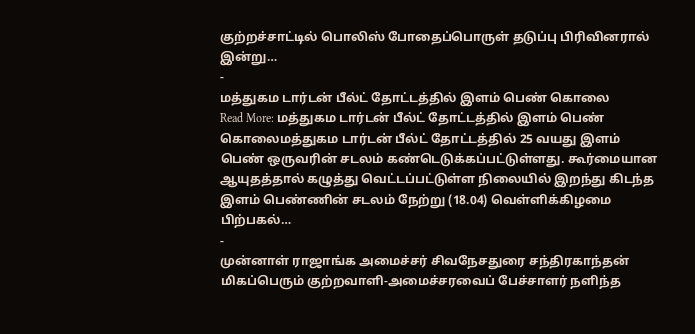குற்றச்சாட்டில் பொலிஸ் போதைப்பொருள் தடுப்பு பிரிவினரால் இன்று…
-
மத்துகம டார்டன் பீல்ட் தோட்டத்தில் இளம் பெண் கொலை
Read More: மத்துகம டார்டன் பீல்ட் தோட்டத்தில் இளம் பெண் கொலைமத்துகம டார்டன் பீல்ட் தோட்டத்தில் 25 வயது இளம் பெண் ஒருவரின் சடலம் கண்டெடுக்கப்பட்டுள்ளது. கூர்மையான ஆயுதத்தால் கழுத்து வெட்டப்பட்டுள்ள நிலையில் இறந்து கிடந்த இளம் பெண்ணின் சடலம் நேற்று (18.04) வெள்ளிக்கிழமை பிற்பகல்…
-
முன்னாள் ராஜாங்க அமைச்சர் சிவநேசதுரை சந்திரகாந்தன் மிகப்பெரும் குற்றவாளி-அமைச்சரவைப் பேச்சாளர் நளிந்த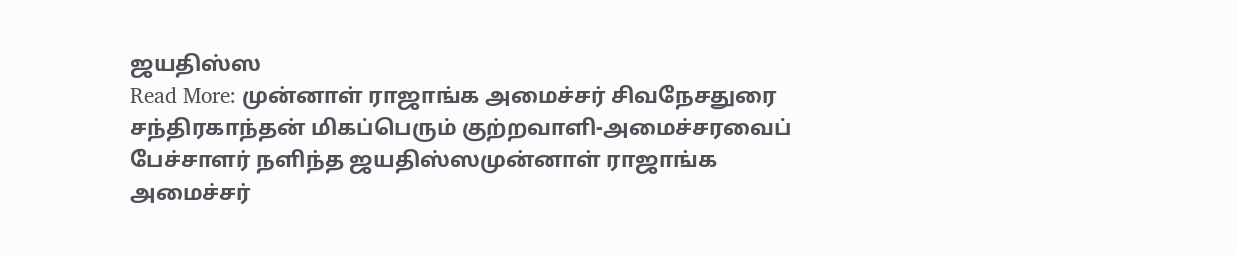ஜயதிஸ்ஸ
Read More: முன்னாள் ராஜாங்க அமைச்சர் சிவநேசதுரை சந்திரகாந்தன் மிகப்பெரும் குற்றவாளி-அமைச்சரவைப் பேச்சாளர் நளிந்த ஜயதிஸ்ஸமுன்னாள் ராஜாங்க அமைச்சர்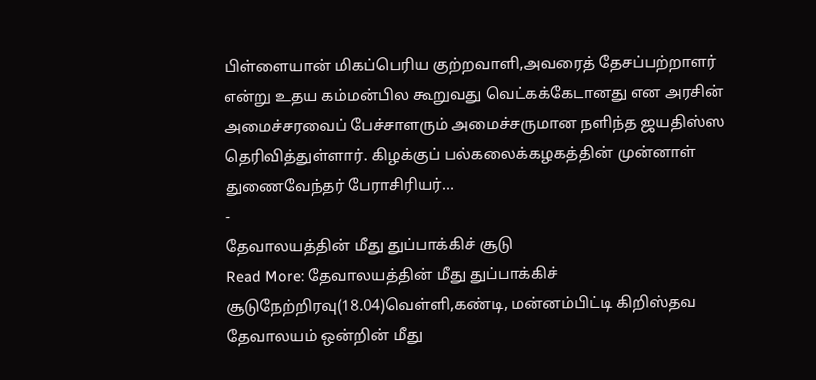பிள்ளையான் மிகப்பெரிய குற்றவாளி,அவரைத் தேசப்பற்றாளர் என்று உதய கம்மன்பில கூறுவது வெட்கக்கேடானது என அரசின் அமைச்சரவைப் பேச்சாளரும் அமைச்சருமான நளிந்த ஜயதிஸ்ஸ தெரிவித்துள்ளார். கிழக்குப் பல்கலைக்கழகத்தின் முன்னாள் துணைவேந்தர் பேராசிரியர்…
-
தேவாலயத்தின் மீது துப்பாக்கிச் சூடு
Read More: தேவாலயத்தின் மீது துப்பாக்கிச் சூடுநேற்றிரவு(18.04)வெள்ளி,கண்டி, மன்னம்பிட்டி கிறிஸ்தவ தேவாலயம் ஒன்றின் மீது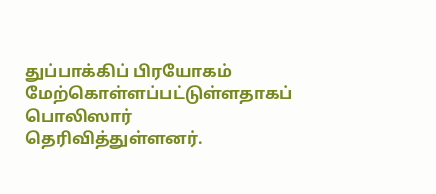துப்பாக்கிப் பிரயோகம் மேற்கொள்ளப்பட்டுள்ளதாகப் பொலிஸார் தெரிவித்துள்ளனர்.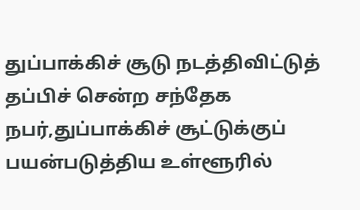துப்பாக்கிச் சூடு நடத்திவிட்டுத் தப்பிச் சென்ற சந்தேக நபர்,துப்பாக்கிச் சூட்டுக்குப் பயன்படுத்திய உள்ளூரில்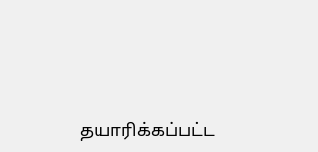தயாரிக்கப்பட்ட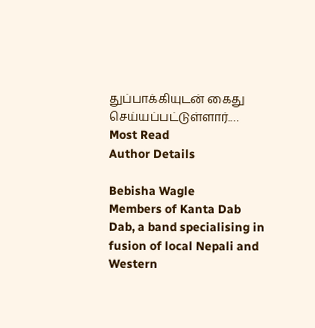துப்பாக்கியுடன் கைது செய்யப்பட்டுள்ளார்.…
Most Read
Author Details

Bebisha Wagle
Members of Kanta Dab Dab, a band specialising in fusion of local Nepali and Western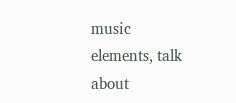music elements, talk about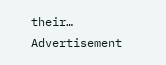their…
Advertisement